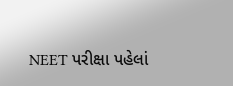NEET પરીક્ષા પહેલાં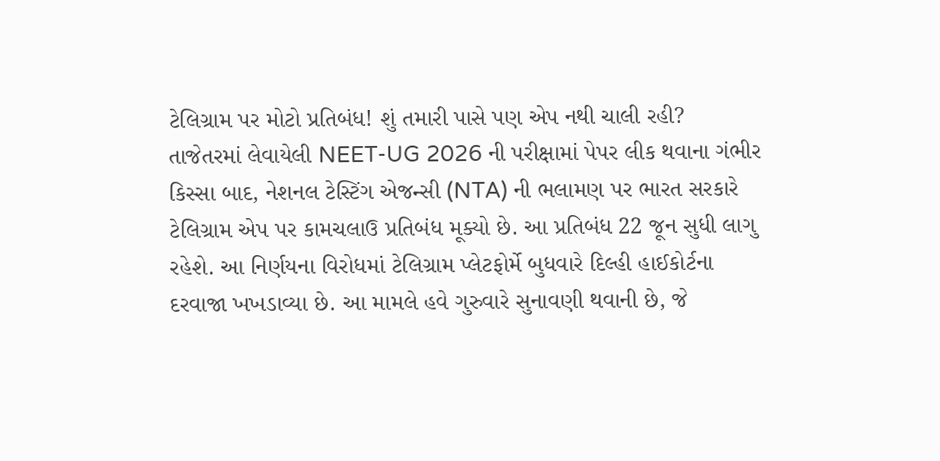ટેલિગ્રામ પર મોટો પ્રતિબંધ! શું તમારી પાસે પણ એપ નથી ચાલી રહી?
તાજેતરમાં લેવાયેલી NEET-UG 2026 ની પરીક્ષામાં પેપર લીક થવાના ગંભીર કિસ્સા બાદ, નેશનલ ટેસ્ટિંગ એજન્સી (NTA) ની ભલામણ પર ભારત સરકારે ટેલિગ્રામ એપ પર કામચલાઉ પ્રતિબંધ મૂક્યો છે. આ પ્રતિબંધ 22 જૂન સુધી લાગુ રહેશે. આ નિર્ણયના વિરોધમાં ટેલિગ્રામ પ્લેટફોર્મે બુધવારે દિલ્હી હાઈકોર્ટના દરવાજા ખખડાવ્યા છે. આ મામલે હવે ગુરુવારે સુનાવણી થવાની છે, જે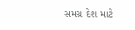સમગ્ર દેશ માટે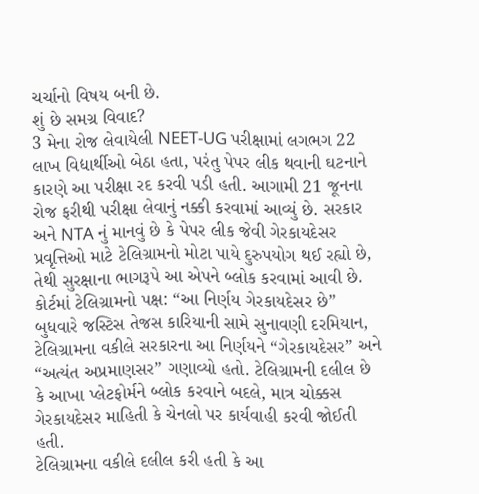ચર્ચાનો વિષય બની છે.
શું છે સમગ્ર વિવાદ?
3 મેના રોજ લેવાયેલી NEET-UG પરીક્ષામાં લગભગ 22 લાખ વિદ્યાર્થીઓ બેઠા હતા, પરંતુ પેપર લીક થવાની ઘટનાને કારણે આ પરીક્ષા રદ કરવી પડી હતી. આગામી 21 જૂનના રોજ ફરીથી પરીક્ષા લેવાનું નક્કી કરવામાં આવ્યું છે. સરકાર અને NTA નું માનવું છે કે પેપર લીક જેવી ગેરકાયદેસર પ્રવૃત્તિઓ માટે ટેલિગ્રામનો મોટા પાયે દુરુપયોગ થઈ રહ્યો છે, તેથી સુરક્ષાના ભાગરૂપે આ એપને બ્લોક કરવામાં આવી છે.
કોર્ટમાં ટેલિગ્રામનો પક્ષ: “આ નિર્ણય ગેરકાયદેસર છે”
બુધવારે જસ્ટિસ તેજસ કારિયાની સામે સુનાવણી દરમિયાન, ટેલિગ્રામના વકીલે સરકારના આ નિર્ણયને “ગેરકાયદેસર” અને “અત્યંત અપ્રમાણસર” ગણાવ્યો હતો. ટેલિગ્રામની દલીલ છે કે આખા પ્લેટફોર્મને બ્લોક કરવાને બદલે, માત્ર ચોક્કસ ગેરકાયદેસર માહિતી કે ચેનલો પર કાર્યવાહી કરવી જોઈતી હતી.
ટેલિગ્રામના વકીલે દલીલ કરી હતી કે આ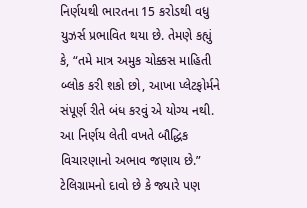નિર્ણયથી ભારતના 15 કરોડથી વધુ યુઝર્સ પ્રભાવિત થયા છે. તેમણે કહ્યું કે, “તમે માત્ર અમુક ચોક્કસ માહિતી બ્લોક કરી શકો છો, આખા પ્લેટફોર્મને સંપૂર્ણ રીતે બંધ કરવું એ યોગ્ય નથી. આ નિર્ણય લેતી વખતે બૌદ્ધિક વિચારણાનો અભાવ જણાય છે.” ટેલિગ્રામનો દાવો છે કે જ્યારે પણ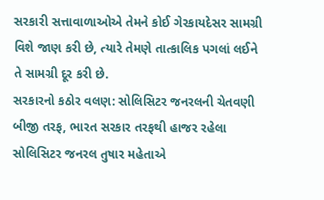સરકારી સત્તાવાળાઓએ તેમને કોઈ ગેરકાયદેસર સામગ્રી વિશે જાણ કરી છે, ત્યારે તેમણે તાત્કાલિક પગલાં લઈને તે સામગ્રી દૂર કરી છે.
સરકારનો કઠોર વલણ: સોલિસિટર જનરલની ચેતવણી
બીજી તરફ, ભારત સરકાર તરફથી હાજર રહેલા સોલિસિટર જનરલ તુષાર મહેતાએ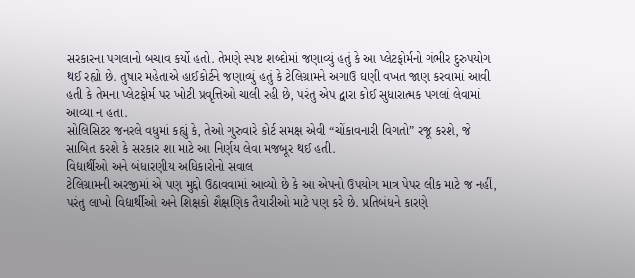સરકારના પગલાનો બચાવ કર્યો હતો. તેમણે સ્પષ્ટ શબ્દોમાં જણાવ્યું હતું કે આ પ્લેટફોર્મનો ગંભીર દુરુપયોગ થઈ રહ્યો છે. તુષાર મહેતાએ હાઈકોર્ટને જણાવ્યું હતું કે ટેલિગ્રામને અગાઉ ઘણી વખત જાણ કરવામાં આવી હતી કે તેમના પ્લેટફોર્મ પર ખોટી પ્રવૃત્તિઓ ચાલી રહી છે, પરંતુ એપ દ્વારા કોઈ સુધારાત્મક પગલાં લેવામાં આવ્યા ન હતા.
સોલિસિટર જનરલે વધુમાં કહ્યું કે, તેઓ ગુરુવારે કોર્ટ સમક્ષ એવી “ચોંકાવનારી વિગતો” રજૂ કરશે, જે સાબિત કરશે કે સરકાર શા માટે આ નિર્ણય લેવા મજબૂર થઈ હતી.
વિદ્યાર્થીઓ અને બંધારણીય અધિકારોનો સવાલ
ટેલિગ્રામની અરજીમાં એ પણ મુદ્દો ઉઠાવવામાં આવ્યો છે કે આ એપનો ઉપયોગ માત્ર પેપર લીક માટે જ નહીં, પરંતુ લાખો વિદ્યાર્થીઓ અને શિક્ષકો શૈક્ષણિક તૈયારીઓ માટે પણ કરે છે. પ્રતિબંધને કારણે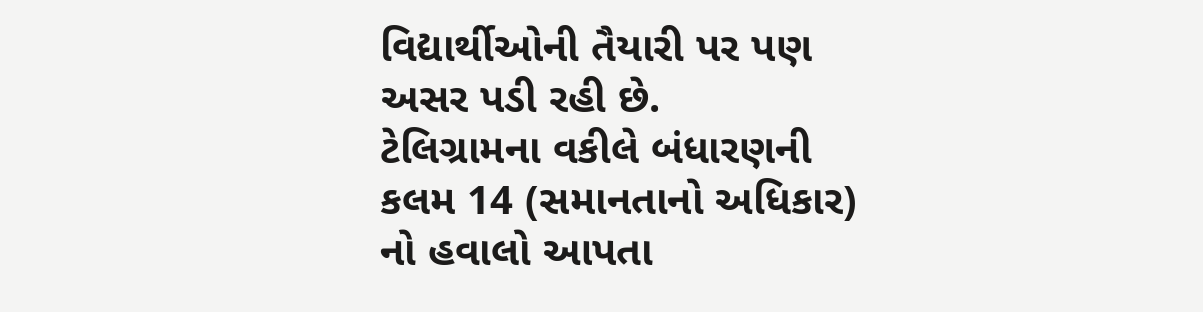વિદ્યાર્થીઓની તૈયારી પર પણ અસર પડી રહી છે.
ટેલિગ્રામના વકીલે બંધારણની કલમ 14 (સમાનતાનો અધિકાર) નો હવાલો આપતા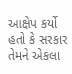આક્ષેપ કર્યો હતો કે સરકાર તેમને એકલા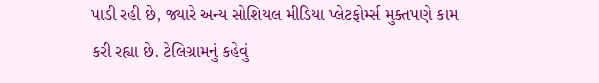પાડી રહી છે, જ્યારે અન્ય સોશિયલ મીડિયા પ્લેટફોર્મ્સ મુક્તપણે કામ કરી રહ્યા છે. ટેલિગ્રામનું કહેવું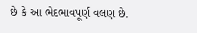છે કે આ ભેદભાવપૂર્ણ વલણ છે.